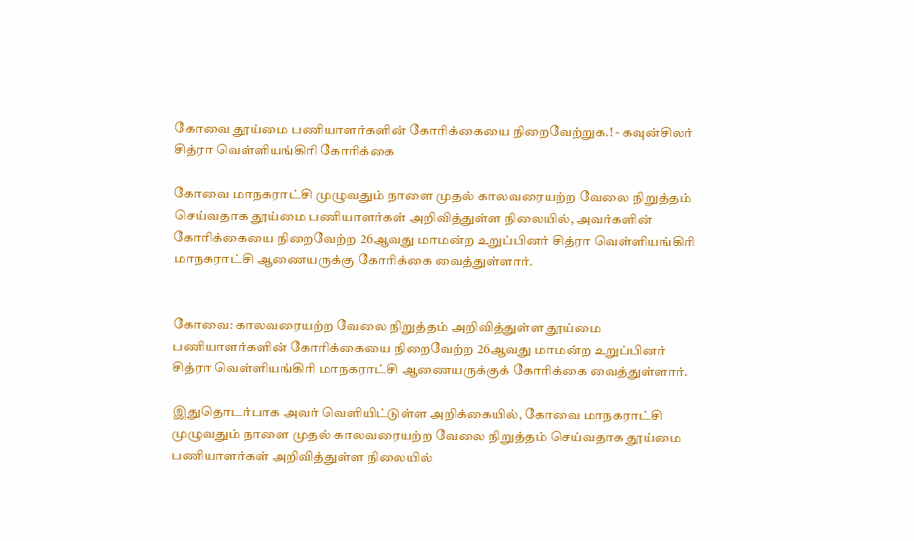கோவை தூய்மை பணியாளர்களின் கோரிக்கையை நிறைவேற்றுக.! - கவுன்சிலர் சித்ரா வெள்ளியங்கிரி கோரிக்கை

கோவை மாநகராட்சி முழுவதும்‌ நாளை முதல்‌ காலவரையற்ற வேலை நிறுத்தம்‌ செய்வதாக தூய்மை பணியாளர்கள்‌ அறிவித்துள்ள நிலையில்‌, அவர்களின் கோரிக்கையை நிறைவேற்ற 26ஆவது மாமன்ற உறுப்பினர் சித்ரா வெள்ளியங்கிரி மாநகராட்சி ஆணையருக்கு கோரிக்கை வைத்துள்ளார்.


கோவை: காலவரையற்ற வேலை நிறுத்தம் அறிவித்துள்ள தூய்மை பணியாளர்களின் கோரிக்கையை நிறைவேற்ற 26ஆவது மாமன்ற உறுப்பினர் சித்ரா வெள்ளியங்கிரி மாநகராட்சி ஆணையருக்குக் கோரிக்கை வைத்துள்ளார்.

இதுதொடர்பாக அவர் வெளியிட்டுள்ள அறிக்கையில், கோவை மாநகராட்சி முழுவதும்‌ நாளை முதல்‌ காலவரையற்ற வேலை நிறுத்தம்‌ செய்வதாக தூய்மை பணியாளர்கள்‌ அறிவித்துள்ள நிலையில்‌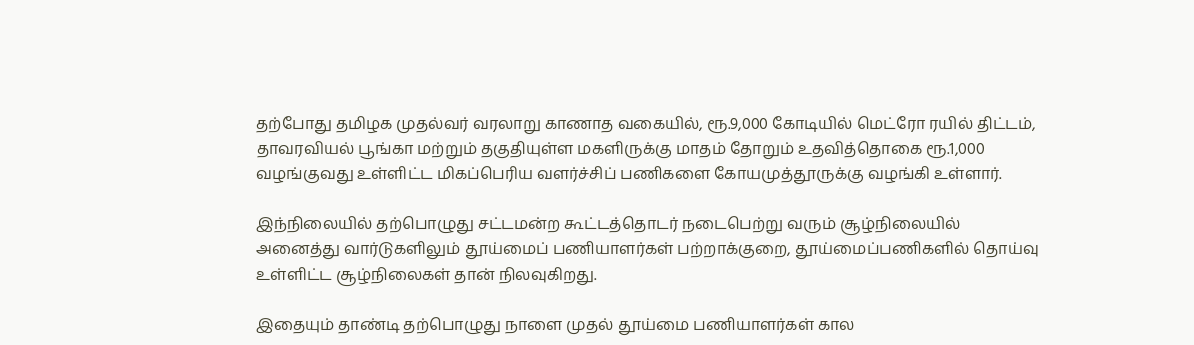தற்போது தமிழக முதல்வர்‌ வரலாறு காணாத வகையில்‌, ரூ.9,000 கோடியில்‌ மெட்ரோ ரயில்‌ திட்டம்‌, தாவரவியல்‌ பூங்கா மற்றும்‌ தகுதியுள்ள மகளிருக்கு மாதம்‌ தோறும்‌ உதவித்‌தொகை ரூ.1,000 வழங்குவது உள்ளிட்ட மிகப்பெரிய வளர்ச்சிப்‌ பணிகளை கோயமுத்தூருக்கு வழங்கி உள்ளார்.

இந்நிலையில்‌ தற்பொழுது சட்டமன்ற கூட்டத்தொடர்‌ நடைபெற்று வரும்‌ சூழ்நிலையில்‌ அனைத்து வார்டுகளிலும்‌ தூய்மைப்‌ பணியாளர்கள்‌ பற்றாக்குறை, தூய்மைப்பணிகளில்‌ தொய்வு உள்ளிட்ட சூழ்நிலைகள்‌ தான்‌ நிலவுகிறது.

இதையும்‌ தாண்டி தற்பொழுது நாளை முதல்‌ தூய்மை பணியாளர்கள்‌ கால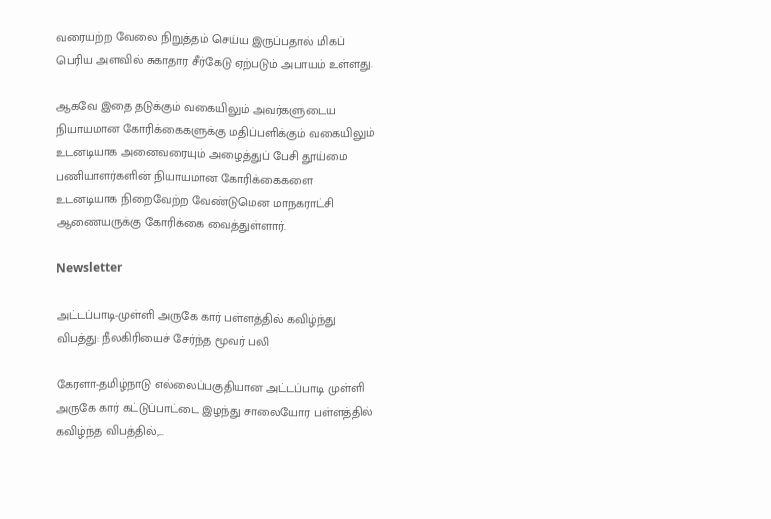வரையற்ற வேலை நிறுத்தம்‌ செய்ய இருப்பதால்‌ மிகப்‌ பெரிய அளவில்‌ சுகாதார சீர்கேடு ஏற்படும்‌ அபாயம்‌ உள்ளது.

ஆகவே இதை தடுக்கும்‌ வகையிலும்‌ அவர்களுடைய நியாயமான கோரிக்கைகளுக்கு மதிப்பளிக்கும்‌ வகையிலும்‌ உடனடியாக அனைவரையும்‌ அழைத்துப்‌ பேசி தூய்மை பணியாளர்களின்‌ நியாயமான கோரிக்கைகளை உடனடியாக நிறைவேற்ற வேண்டுமென மாநகராட்சி ஆணையருக்கு கோரிக்கை வைத்துள்ளார்.

Newsletter

அட்டப்பாடி-முள்ளி அருகே கார் பள்ளத்தில் கவிழ்ந்து விபத்து: நீலகிரியைச் சேர்ந்த மூவர் பலி

கேரளா-தமிழ்நாடு எல்லைப்பகுதியான அட்டப்பாடி முள்ளி அருகே கார் கட்டுப்பாட்டை இழந்து சாலையோர பள்ளத்தில் கவிழ்ந்த விபத்தில்,...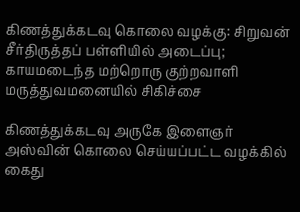கிணத்துக்கடவு கொலை வழக்கு: சிறுவன் சீர்திருத்தப் பள்ளியில் அடைப்பு; காயமடைந்த மற்றொரு குற்றவாளி மருத்துவமனையில் சிகிச்சை

கிணத்துக்கடவு அருகே இளைஞர் அஸ்வின் கொலை செய்யப்பட்ட வழக்கில் கைது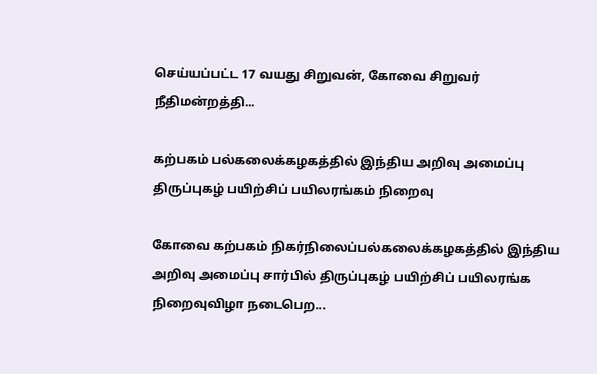செய்யப்பட்ட 17 வயது சிறுவன், கோவை சிறுவர் நீதிமன்றத்தி...

கற்பகம் பல்கலைக்கழகத்தில் இந்திய அறிவு அமைப்பு திருப்புகழ் பயிற்சிப் பயிலரங்கம் நிறைவு

கோவை கற்பகம் நிகர்நிலைப்பல்கலைக்கழகத்தில் இந்திய அறிவு அமைப்பு சார்பில் திருப்புகழ் பயிற்சிப் பயிலரங்க நிறைவுவிழா நடைபெற...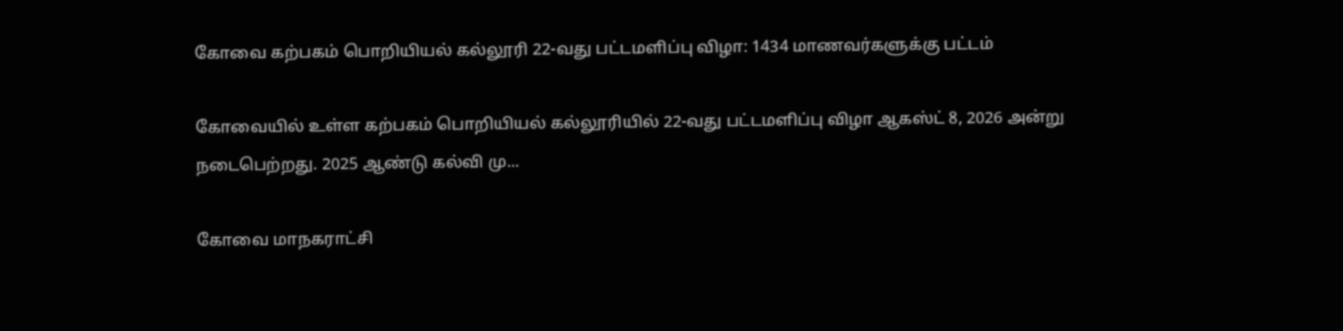கோவை கற்பகம் பொறியியல் கல்லூரி 22-வது பட்டமளிப்பு விழா: 1434 மாணவர்களுக்கு பட்டம்

கோவையில் உள்ள கற்பகம் பொறியியல் கல்லூரியில் 22-வது பட்டமளிப்பு விழா ஆகஸ்ட் 8, 2026 அன்று நடைபெற்றது. 2025 ஆண்டு கல்வி மு...

கோவை மாநகராட்சி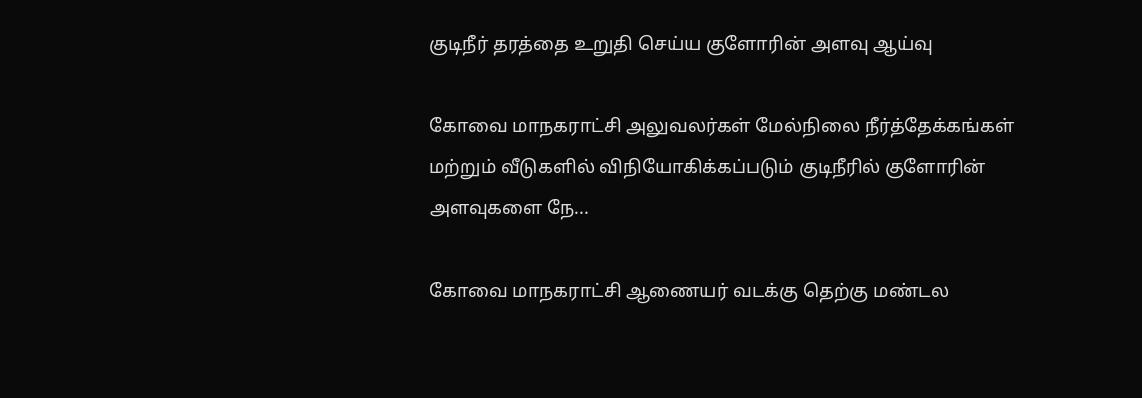குடிநீர் தரத்தை உறுதி செய்ய குளோரின் அளவு ஆய்வு

கோவை மாநகராட்சி அலுவலர்கள் மேல்நிலை நீர்த்தேக்கங்கள் மற்றும் வீடுகளில் விநியோகிக்கப்படும் குடிநீரில் குளோரின் அளவுகளை நே...

கோவை மாநகராட்சி ஆணையர் வடக்கு தெற்கு மண்டல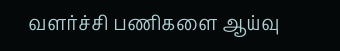வளர்ச்சி பணிகளை ஆய்வு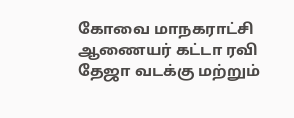கோவை மாநகராட்சி ஆணையர் கட்டா ரவி தேஜா வடக்கு மற்றும்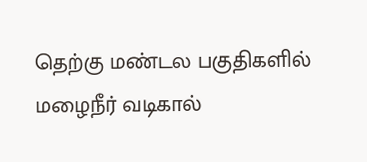தெற்கு மண்டல பகுதிகளில் மழைநீர் வடிகால்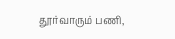தூர்வாரும் பணி,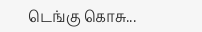டெங்கு கொசு...